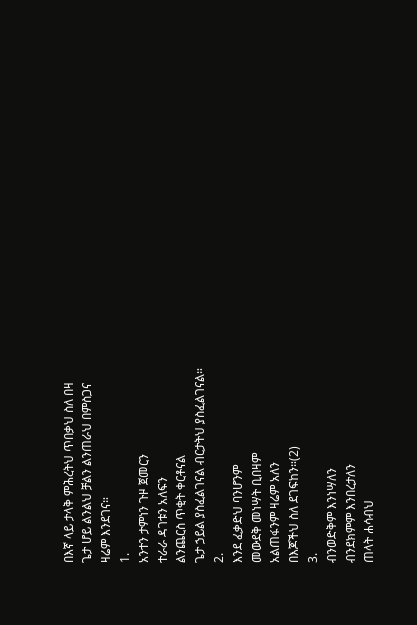በእኛ ላይ ታላቅ ምሕረትህ ጥበቃህ ስለ በዛ
ጌታ ሆይ ልንልህ ቻልን ልንጠራህ በምስጋና
ዛሬም እንደገና።
1.
አንተን ታምነን ጉዞ ጀመርን
ተራራ ዳገቱን አለፍን
ልንጨርስ ጥቂት ቀርቶናል
ጌታ ኃይል ያስፈልገናል ብርታትህ ያስፈልገናል።
2.
እንደ ፈቃድህ ባንሆንም
መውደቅ መነሣት ቢበዛም
አልጠፋንም ዛሬም አለን
በእጆችህ ስለ ደገፍከን።(2)
3.
ብንወድቅም እንነሣለን
ብንደክምም እንበረታለን
ጠላት ሐሳብህ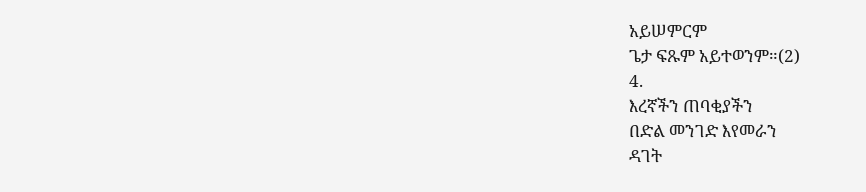አይሠምርም
ጌታ ፍጹም አይተወንም።(2)
4.
እረኛችን ጠባቂያችን
በድል መንገድ እየመራን
ዳገት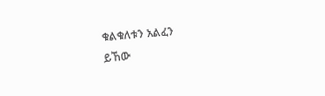ቁልቁለቱን አልፈን
ይኸው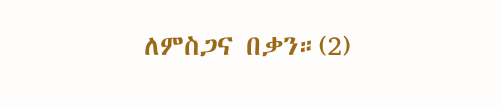ለምስጋና በቃን።(2)